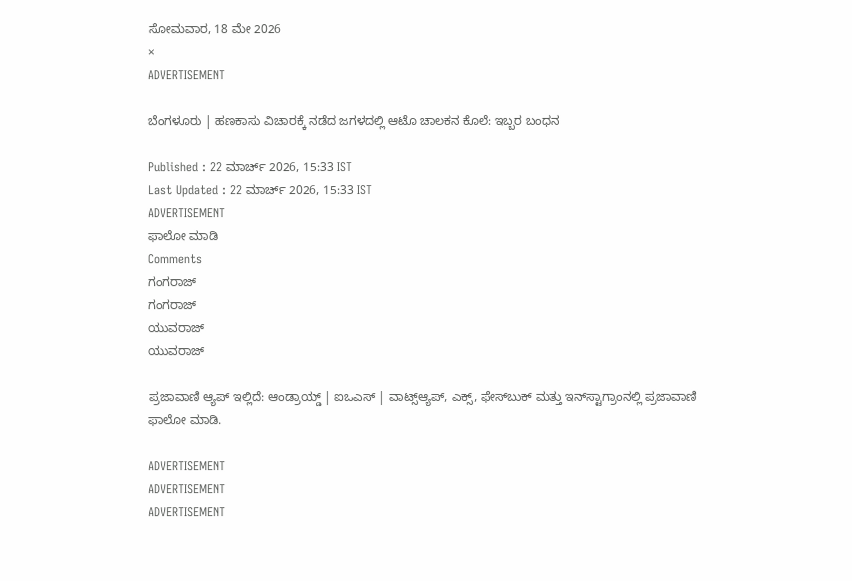ಸೋಮವಾರ, 18 ಮೇ 2026
×
ADVERTISEMENT

ಬೆಂಗಳೂರು | ಹಣಕಾಸು ವಿಚಾರಕ್ಕೆ ನಡೆದ ಜಗಳದಲ್ಲಿ ಆಟೊ ಚಾಲಕನ ಕೊಲೆ: ಇಬ್ಬರ ಬಂಧನ

Published : 22 ಮಾರ್ಚ್ 2026, 15:33 IST
Last Updated : 22 ಮಾರ್ಚ್ 2026, 15:33 IST
ADVERTISEMENT
ಫಾಲೋ ಮಾಡಿ
Comments
ಗಂಗರಾಜ್
ಗಂಗರಾಜ್
ಯುವರಾಜ್
ಯುವರಾಜ್

ಪ್ರಜಾವಾಣಿ ಆ್ಯಪ್ ಇಲ್ಲಿದೆ: ಆಂಡ್ರಾಯ್ಡ್ | ಐಒಎಸ್ | ವಾಟ್ಸ್ಆ್ಯಪ್, ಎಕ್ಸ್, ಫೇಸ್‌ಬುಕ್ ಮತ್ತು ಇನ್‌ಸ್ಟಾಗ್ರಾಂನಲ್ಲಿ ಪ್ರಜಾವಾಣಿ ಫಾಲೋ ಮಾಡಿ.

ADVERTISEMENT
ADVERTISEMENT
ADVERTISEMENT